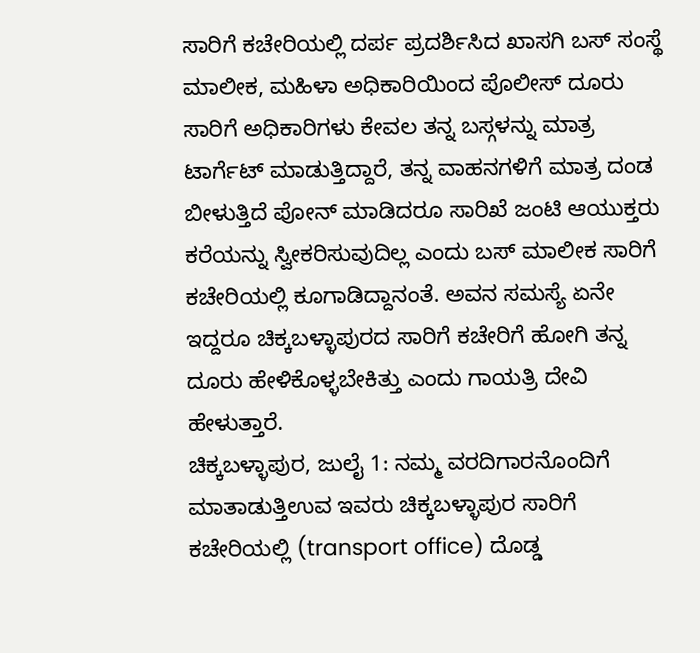ಸಾರಿಗೆ ಕಚೇರಿಯಲ್ಲಿ ದರ್ಪ ಪ್ರದರ್ಶಿಸಿದ ಖಾಸಗಿ ಬಸ್ ಸಂಸ್ಥೆ ಮಾಲೀಕ, ಮಹಿಳಾ ಅಧಿಕಾರಿಯಿಂದ ಪೊಲೀಸ್ ದೂರು
ಸಾರಿಗೆ ಅಧಿಕಾರಿಗಳು ಕೇವಲ ತನ್ನ ಬಸ್ಗಳನ್ನು ಮಾತ್ರ ಟಾರ್ಗೆಟ್ ಮಾಡುತ್ತಿದ್ದಾರೆ, ತನ್ನ ವಾಹನಗಳಿಗೆ ಮಾತ್ರ ದಂಡ ಬೀಳುತ್ತಿದೆ ಪೋನ್ ಮಾಡಿದರೂ ಸಾರಿಖೆ ಜಂಟಿ ಆಯುಕ್ತರು ಕರೆಯನ್ನು ಸ್ವೀಕರಿಸುವುದಿಲ್ಲ ಎಂದು ಬಸ್ ಮಾಲೀಕ ಸಾರಿಗೆ ಕಚೇರಿಯಲ್ಲಿ ಕೂಗಾಡಿದ್ದಾನಂತೆ. ಅವನ ಸಮಸ್ಯೆ ಏನೇ ಇದ್ದರೂ ಚಿಕ್ಕಬಳ್ಳಾಪುರದ ಸಾರಿಗೆ ಕಚೇರಿಗೆ ಹೋಗಿ ತನ್ನ ದೂರು ಹೇಳಿಕೊಳ್ಳಬೇಕಿತ್ತು ಎಂದು ಗಾಯತ್ರಿ ದೇವಿ ಹೇಳುತ್ತಾರೆ.
ಚಿಕ್ಕಬಳ್ಳಾಪುರ, ಜುಲೈ 1: ನಮ್ಮ ವರದಿಗಾರನೊಂದಿಗೆ ಮಾತಾಡುತ್ತಿಉವ ಇವರು ಚಿಕ್ಕಬಳ್ಳಾಪುರ ಸಾರಿಗೆ ಕಚೇರಿಯಲ್ಲಿ (transport office) ದೊಡ್ಡ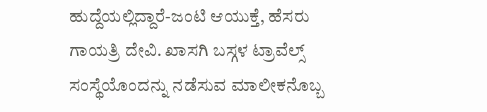ಹುದ್ದೆಯಲ್ಲಿದ್ದಾರೆ-ಜಂಟಿ ಆಯುಕ್ತೆ, ಹೆಸರು ಗಾಯತ್ರಿ ದೇವಿ. ಖಾಸಗಿ ಬಸ್ಗಳ ಟ್ರಾವೆಲ್ಸ್ ಸಂಸ್ಥೆಯೊಂದನ್ನು ನಡೆಸುವ ಮಾಲೀಕನೊಬ್ಬ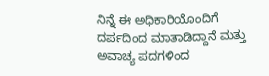ನಿನ್ನೆ ಈ ಅಧಿಕಾರಿಯೊಂದಿಗೆ ದರ್ಪದಿಂದ ಮಾತಾಡಿದ್ದಾನೆ ಮತ್ತು ಅವಾಚ್ಯ ಪದಗಳಿಂದ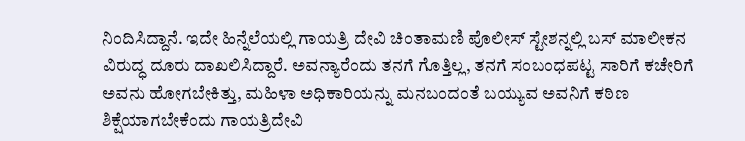ನಿಂದಿಸಿದ್ದಾನೆ. ಇದೇ ಹಿನ್ನೆಲೆಯಲ್ಲಿ ಗಾಯತ್ರಿ ದೇವಿ ಚಿಂತಾಮಣಿ ಪೊಲೀಸ್ ಸ್ಟೇಶನ್ನಲ್ಲಿ ಬಸ್ ಮಾಲೀಕನ ವಿರುದ್ಧ ದೂರು ದಾಖಲಿಸಿದ್ದಾರೆ. ಅವನ್ಯಾರೆಂದು ತನಗೆ ಗೊತ್ತಿಲ್ಲ, ತನಗೆ ಸಂಬಂಧಪಟ್ಟ ಸಾರಿಗೆ ಕಚೇರಿಗೆ ಅವನು ಹೋಗಬೇಕಿತ್ತು, ಮಹಿಳಾ ಅಧಿಕಾರಿಯನ್ನು ಮನಬಂದಂತೆ ಬಯ್ಯುವ ಅವನಿಗೆ ಕಠಿಣ ಶಿಕ್ಷೆಯಾಗಬೇಕೆಂದು ಗಾಯತ್ರಿದೇವಿ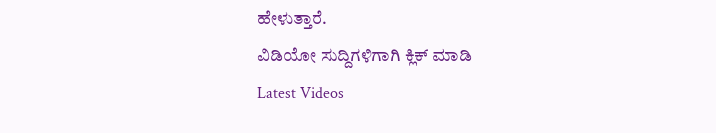ಹೇಳುತ್ತಾರೆ.
ವಿಡಿಯೋ ಸುದ್ದಿಗಳಿಗಾಗಿ ಕ್ಲಿಕ್ ಮಾಡಿ
Latest Videos